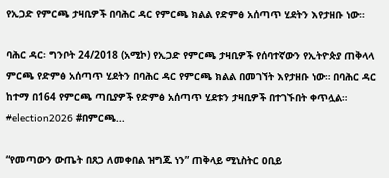የኢጋድ የምርጫ ታዛቢዎች በባሕር ዳር የምርጫ ክልል የድምፅ አሰጣጥ ሂደትን እየታዘቡ ነው።

ባሕር ዳር፡ ግንቦት 24/2018 (አሚኮ) የኢጋድ የምርጫ ታዛቢዎች የሰባተኛውን የኢትዮጵያ ጠቅላላ ምርጫ የድምፅ አሰጣጥ ሂደትን በባሕር ዳር የምርጫ ክልል በመገኘት እየታዘቡ ነው። በባሕር ዳር ከተማ በ164 የምርጫ ጣቢያዎች የድምፅ አሰጣጥ ሂደቱን ታዛቢዎች በተገኙበት ቀጥሏል። #election2026 #በምርጫ...

“የመጣውን ውጤት በጸጋ ለመቀበል ዝግጁ ነን” ጠቅላይ ሚኒስትር ዐቢይ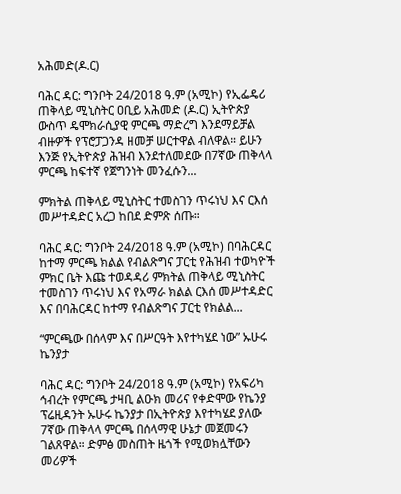አሕመድ(ዶ.ር)

ባሕር ዳር: ግንቦት 24/2018 ዓ.ም (አሚኮ) የኢፌዴሪ ጠቅላይ ሚኒስትር ዐቢይ አሕመድ (ዶ.ር) ኢትዮጵያ ውስጥ ዴሞክራሲያዊ ምርጫ ማድረግ እንደማይቻል ብዙዎች የፕሮፓጋንዳ ዘመቻ ሠርተዋል ብለዋል። ይሁን እንጅ የኢትዮጵያ ሕዝብ እንደተለመደው በ7ኛው ጠቅላላ ምርጫ ከፍተኛ የጀግንነት መንፈሱን...

ምክትል ጠቅላይ ሚኒስትር ተመስገን ጥሩነህ እና ርእሰ መሥተዳድር አረጋ ከበደ ድምጽ ሰጡ።

ባሕር ዳር: ግንቦት 24/2018 ዓ.ም (አሚኮ) በባሕርዳር ከተማ ምርጫ ክልል የብልጽግና ፓርቲ የሕዝብ ተወካዮች ምክር ቤት እጩ ተወዳዳሪ ምክትል ጠቅላይ ሚኒስትር ተመስገን ጥሩነህ እና የአማራ ክልል ርእሰ መሥተዳድር እና በባሕርዳር ከተማ የብልጽግና ፓርቲ የክልል...

“ምርጫው በሰላም እና በሥርዓት እየተካሄደ ነው” ኡሁሩ ኬንያታ

ባሕር ዳር: ግንቦት 24/2018 ዓ.ም (አሚኮ) የአፍሪካ ኅብረት የምርጫ ታዛቢ ልዑክ መሪና የቀድሞው የኬንያ ፕሬዚዳንት ኡሁሩ ኬንያታ በኢትዮጵያ እየተካሄደ ያለው 7ኛው ጠቅላላ ምርጫ በሰላማዊ ሁኔታ መጀመሩን ገልጸዋል። ድምፅ መስጠት ዜጎች የሚወክሏቸውን መሪዎች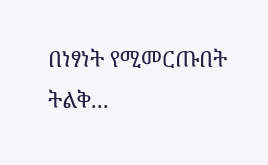በነፃነት የሚመርጡበት ትልቅ...